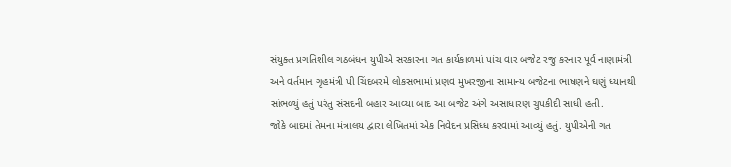સંયુક્ત પ્રગતિશીલ ગઠબંધન યુપીએ સરકારના ગત કાર્યકાળમાં પાંચ વાર બજેટ રજુ કરનાર પૂર્વ નાણામંત્રી અને વર્તમાન ગૃહમંત્રી પી ચિંદબરમે લોકસભામાં પ્રણવ મુખરજીના સામાન્ય બજેટના ભાષણને ઘણું ધ્યાનથી સાંભળ્યું હતું પરંતુ સંસદની બહાર આવ્યા બાદ આ બજેટ અંગે અસાધારણ ચુપકીદી સાધી હતી.
જોકે બાદમાં તેમના મંત્રાલય દ્વારા લેખિતમાં એક નિવેદન પ્રસિધ્ધ કરવામાં આવ્યું હતું. યુપીએની ગત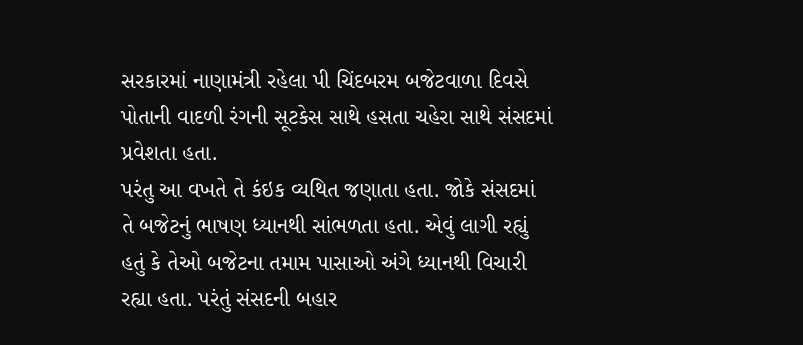સરકારમાં નાણામંત્રી રહેલા પી ચિંદબરમ બજેટવાળા દિવસે પોતાની વાદળી રંગની સૂટકેસ સાથે હસતા ચહેરા સાથે સંસદમાં પ્રવેશતા હતા.
પરંતુ આ વખતે તે કંઇક વ્યથિત જણાતા હતા. જોકે સંસદમાં તે બજેટનું ભાષણ ધ્યાનથી સાંભળતા હતા. એવું લાગી રહ્યું હતું કે તેઓ બજેટના તમામ પાસાઓ અંગે ધ્યાનથી વિચારી રહ્યા હતા. પરંતું સંસદની બહાર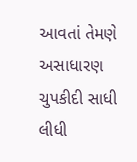આવતાં તેમણે અસાધારણ ચુપકીદી સાધી લીધી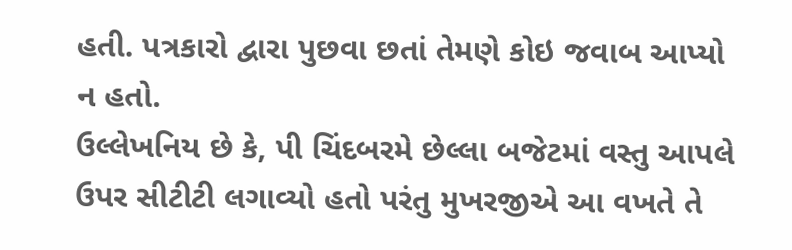હતી. પત્રકારો દ્વારા પુછવા છતાં તેમણે કોઇ જવાબ આપ્યો ન હતો.
ઉલ્લેખનિય છે કે, પી ચિંદબરમે છેલ્લા બજેટમાં વસ્તુ આપલે ઉપર સીટીટી લગાવ્યો હતો પરંતુ મુખરજીએ આ વખતે તે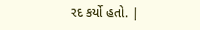રદ કર્યો હતો. |